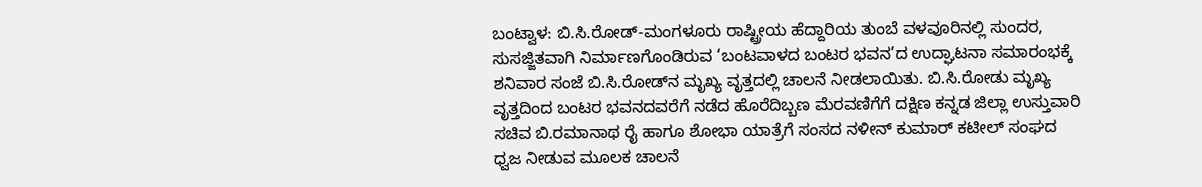ಬಂಟ್ವಾಳ: ಬಿ.ಸಿ.ರೋಡ್-ಮಂಗಳೂರು ರಾಷ್ಟ್ರೀಯ ಹೆದ್ದಾರಿಯ ತುಂಬೆ ವಳವೂರಿನಲ್ಲಿ ಸುಂದರ, ಸುಸಜ್ಜಿತವಾಗಿ ನಿರ್ಮಾಣಗೊಂಡಿರುವ ‘ಬಂಟವಾಳದ ಬಂಟರ ಭವನ’ದ ಉದ್ಘಾಟನಾ ಸಮಾರಂಭಕ್ಕೆ ಶನಿವಾರ ಸಂಜೆ ಬಿ.ಸಿ.ರೋಡ್‍ನ ಮೃಖ್ಯ ವೃತ್ತದಲ್ಲಿ ಚಾಲನೆ ನೀಡಲಾಯಿತು. ಬಿ.ಸಿ.ರೋಡು ಮೃಖ್ಯ ವೃತ್ತದಿಂದ ಬಂಟರ ಭವನದವರೆಗೆ ನಡೆದ ಹೊರೆದಿಬ್ಬಣ ಮೆರವಣಿಗೆಗೆ ದಕ್ಷಿಣ ಕನ್ನಡ ಜಿಲ್ಲಾ ಉಸ್ತುವಾರಿ ಸಚಿವ ಬಿ.ರಮಾನಾಥ ರೈ ಹಾಗೂ ಶೋಭಾ ಯಾತ್ರೆಗೆ ಸಂಸದ ನಳೀನ್ ಕುಮಾರ್ ಕಟೀಲ್ ಸಂಘದ ಧ್ವಜ ನೀಡುವ ಮೂಲಕ ಚಾಲನೆ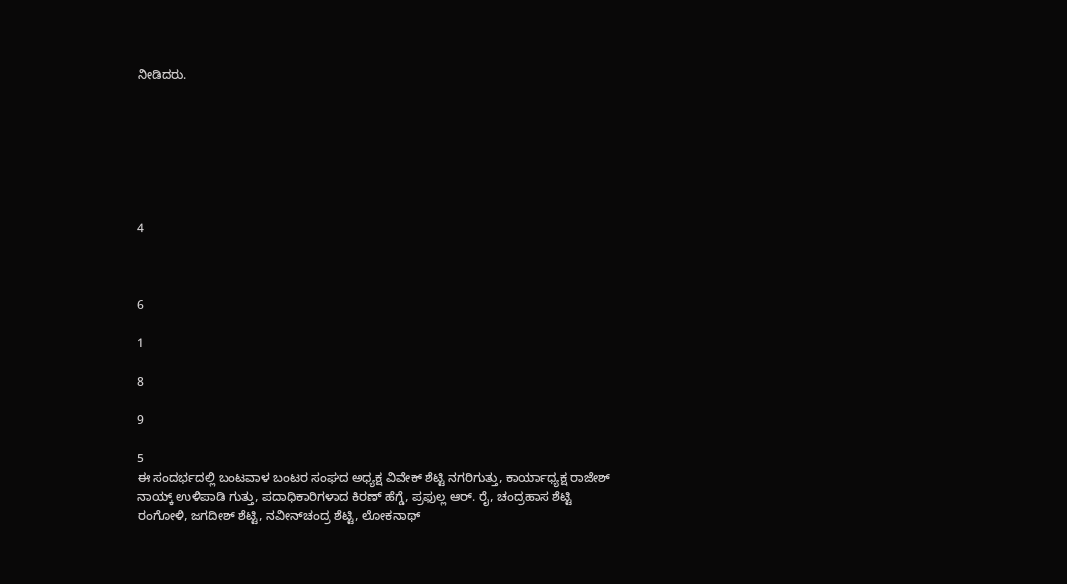ನೀಡಿದರು.







4



6

1

8

9

5
ಈ ಸಂದರ್ಭದಲ್ಲಿ ಬಂಟವಾಳ ಬಂಟರ ಸಂಘದ ಅಧ್ಯಕ್ಷ ವಿವೇಕ್ ಶೆಟ್ಟಿ ನಗರಿಗುತ್ತು, ಕಾರ್ಯಾಧ್ಯಕ್ಷ ರಾಜೇಶ್ ನಾಯ್ಕ್ ಉಳಿಪಾಡಿ ಗುತ್ತು, ಪದಾಧಿಕಾರಿಗಳಾದ ಕಿರಣ್ ಹೆಗ್ಡೆ, ಪ್ರಫುಲ್ಲ ಆರ್. ರೈ, ಚಂದ್ರಹಾಸ ಶೆಟ್ಟಿ ರಂಗೋಳಿ, ಜಗದೀಶ್ ಶೆಟ್ಟಿ, ನವೀನ್‍ಚಂದ್ರ ಶೆಟ್ಟಿ, ಲೋಕನಾಥ್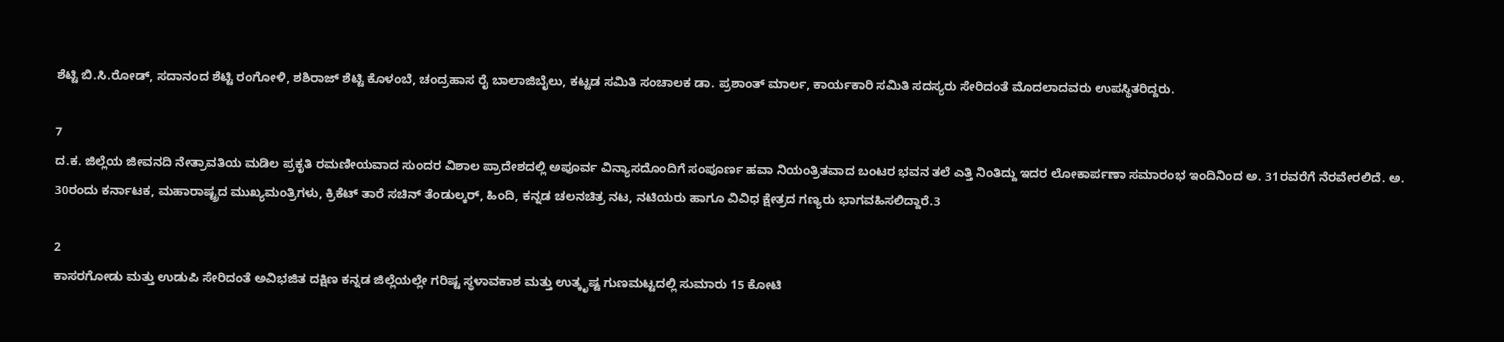ಶೆಟ್ಟಿ ಬಿ.ಸಿ.ರೋಡ್, ಸದಾನಂದ ಶೆಟ್ಟಿ ರಂಗೋಳಿ, ಶಶಿರಾಜ್ ಶೆಟ್ಟಿ ಕೊಳಂಬೆ, ಚಂದ್ರಹಾಸ ರೈ ಬಾಲಾಜಿಬೈಲು, ಕಟ್ಟಡ ಸಮಿತಿ ಸಂಚಾಲಕ ಡಾ. ಪ್ರಶಾಂತ್ ಮಾರ್ಲ, ಕಾರ್ಯಕಾರಿ ಸಮಿತಿ ಸದಸ್ಯರು ಸೇರಿದಂತೆ ಮೊದಲಾದವರು ಉಪಸ್ಥಿತರಿದ್ದರು.

7
ದ.ಕ. ಜಿಲ್ಲೆಯ ಜೀವನದಿ ನೇತ್ರಾವತಿಯ ಮಡಿಲ ಪ್ರಕೃತಿ ರಮಣೀಯವಾದ ಸುಂದರ ವಿಶಾಲ ಪ್ರಾದೇಶದಲ್ಲಿ ಅಪೂರ್ವ ವಿನ್ಯಾಸದೊಂದಿಗೆ ಸಂಪೂರ್ಣ ಹವಾ ನಿಯಂತ್ರಿತವಾದ ಬಂಟರ ಭವನ ತಲೆ ಎತ್ತಿ ನಿಂತಿದ್ದು ಇದರ ಲೋಕಾರ್ಪಣಾ ಸಮಾರಂಭ ಇಂದಿನಿಂದ ಅ. 31ರವರೆಗೆ ನೆರವೇರಲಿದೆ. ಅ. 30ರಂದು ಕರ್ನಾಟಕ, ಮಹಾರಾಷ್ಟ್ರದ ಮುಖ್ಯಮಂತ್ರಿಗಳು, ಕ್ರಿಕೆಟ್ ತಾರೆ ಸಚಿನ್ ತೆಂಡುಲ್ಕರ್, ಹಿಂದಿ, ಕನ್ನಡ ಚಲನಚಿತ್ರ ನಟ, ನಟಿಯರು ಹಾಗೂ ವಿವಿಧ ಕ್ಷೇತ್ರದ ಗಣ್ಯರು ಭಾಗವಹಿಸಲಿದ್ದಾರೆ.3

2
ಕಾಸರಗೋಡು ಮತ್ತು ಉಡುಪಿ ಸೇರಿದಂತೆ ಅವಿಭಜಿತ ದಕ್ಷಿಣ ಕನ್ನಡ ಜಿಲ್ಲೆಯಲ್ಲೇ ಗರಿಷ್ಟ ಸ್ಥಳಾವಕಾಶ ಮತ್ತು ಉತ್ಕೃಷ್ಟ ಗುಣಮಟ್ಟದಲ್ಲಿ ಸುಮಾರು 15 ಕೋಟಿ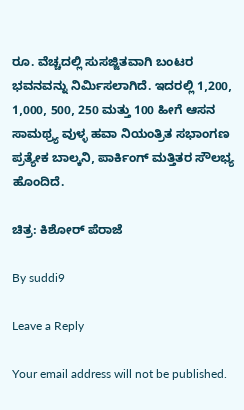ರೂ. ವೆಚ್ಚದಲ್ಲಿ ಸುಸಜ್ಜಿತವಾಗಿ ಬಂಟರ ಭವನವನ್ನು ನಿರ್ಮಿಸಲಾಗಿದೆ. ಇದರಲ್ಲಿ 1,200, 1,000, 500, 250 ಮತ್ತು 100 ಹೀಗೆ ಆಸನ ಸಾಮಥ್ರ್ಯ ವುಳ್ಳ ಹವಾ ನಿಯಂತ್ರಿತ ಸಭಾಂಗಣ ಪ್ರತ್ಯೇಕ ಬಾಲ್ಕನಿ, ಪಾರ್ಕಿಂಗ್ ಮತ್ತಿತರ ಸೌಲಭ್ಯ ಹೊಂದಿದೆ.

ಚಿತ್ರ: ಕಿಶೋರ್ ಪೆರಾಜೆ

By suddi9

Leave a Reply

Your email address will not be published.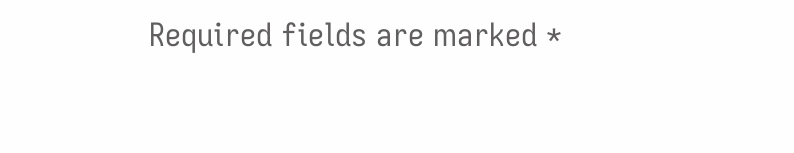Required fields are marked *